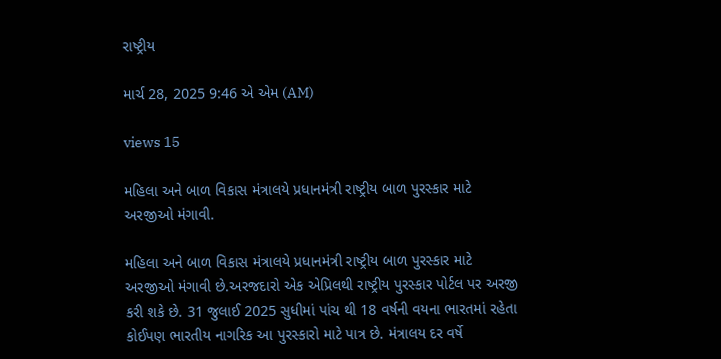રાષ્ટ્રીય

માર્ચ 28, 2025 9:46 એ એમ (AM)

views 15

મહિલા અને બાળ વિકાસ મંત્રાલયે પ્રધાનમંત્રી રાષ્ટ્રીય બાળ પુરસ્કાર માટે અરજીઓ મંગાવી.

મહિલા અને બાળ વિકાસ મંત્રાલયે પ્રધાનમંત્રી રાષ્ટ્રીય બાળ પુરસ્કાર માટે અરજીઓ મંગાવી છે.અરજદારો એક એપ્રિલથી રાષ્ટ્રીય પુરસ્કાર પોર્ટલ પર અરજી કરી શકે છે. 31 જુલાઈ 2025 સુધીમાં પાંચ થી 18 વર્ષની વયના ભારતમાં રહેતા કોઈપણ ભારતીય નાગરિક આ પુરસ્કારો માટે પાત્ર છે. મંત્રાલય દર વર્ષે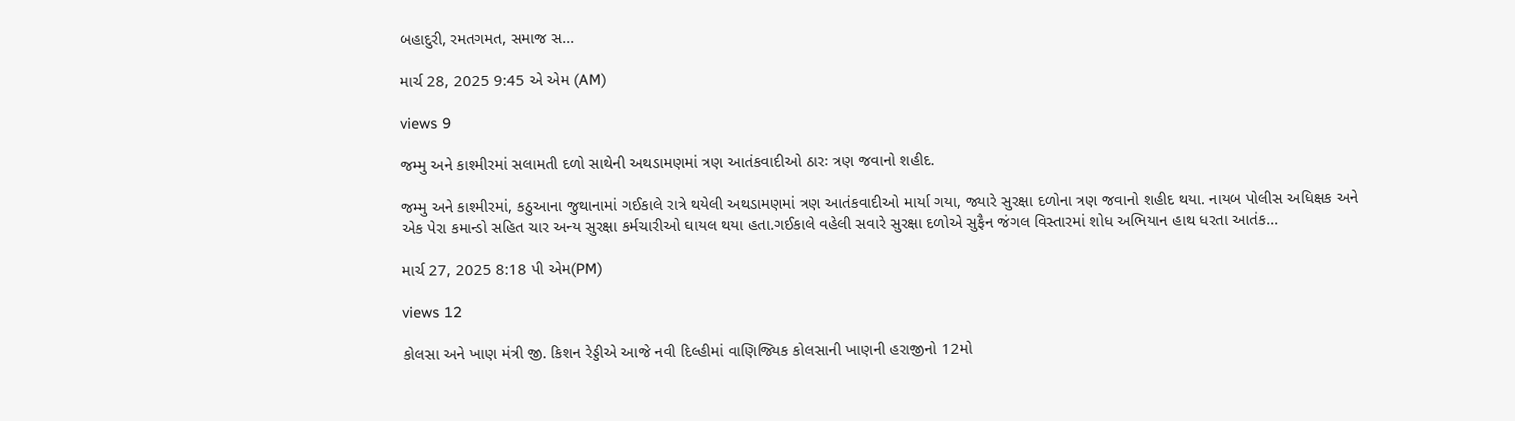બહાદુરી, રમતગમત, સમાજ સ...

માર્ચ 28, 2025 9:45 એ એમ (AM)

views 9

જમ્મુ અને કાશ્મીરમાં સલામતી દળો સાથેની અથડામણમાં ત્રણ આતંકવાદીઓ ઠારઃ ત્રણ જવાનો શહીદ.

જમ્મુ અને કાશ્મીરમાં, કઠુઆના જુથાનામાં ગઈકાલે રાત્રે થયેલી અથડામણમાં ત્રણ આતંકવાદીઓ માર્યા ગયા, જ્યારે સુરક્ષા દળોના ત્રણ જવાનો શહીદ થયા. નાયબ પોલીસ અધિક્ષક અને એક પેરા કમાન્ડો સહિત ચાર અન્ય સુરક્ષા કર્મચારીઓ ઘાયલ થયા હતા.ગઈકાલે વહેલી સવારે સુરક્ષા દળોએ સુફૈન જંગલ વિસ્તારમાં શોધ અભિયાન હાથ ધરતા આતંક...

માર્ચ 27, 2025 8:18 પી એમ(PM)

views 12

કોલસા અને ખાણ મંત્રી જી. કિશન રેડ્ડીએ આજે નવી દિલ્હીમાં વાણિજ્યિક કોલસાની ખાણની હરાજીનો 12મો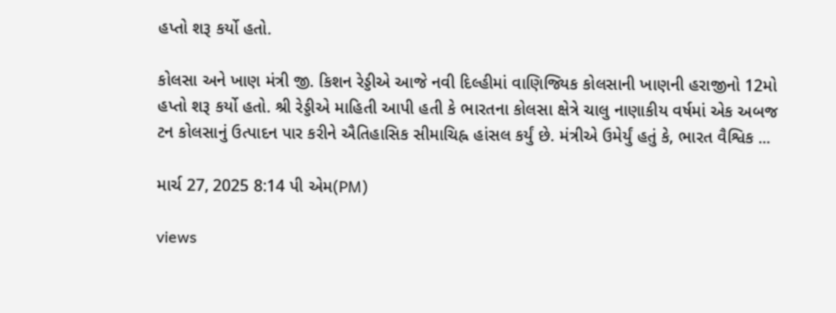હપ્તો શરૂ કર્યો હતો.

કોલસા અને ખાણ મંત્રી જી. કિશન રેડ્ડીએ આજે નવી દિલ્હીમાં વાણિજ્યિક કોલસાની ખાણની હરાજીનો 12મો હપ્તો શરૂ કર્યો હતો. શ્રી રેડ્ડીએ માહિતી આપી હતી કે ભારતના કોલસા ક્ષેત્રે ચાલુ નાણાકીય વર્ષમાં એક અબજ ટન કોલસાનું ઉત્પાદન પાર કરીને ઐતિહાસિક સીમાચિહ્ન હાંસલ કર્યું છે. મંત્રીએ ઉમેર્યું હતું કે, ભારત વૈશ્વિક ...

માર્ચ 27, 2025 8:14 પી એમ(PM)

views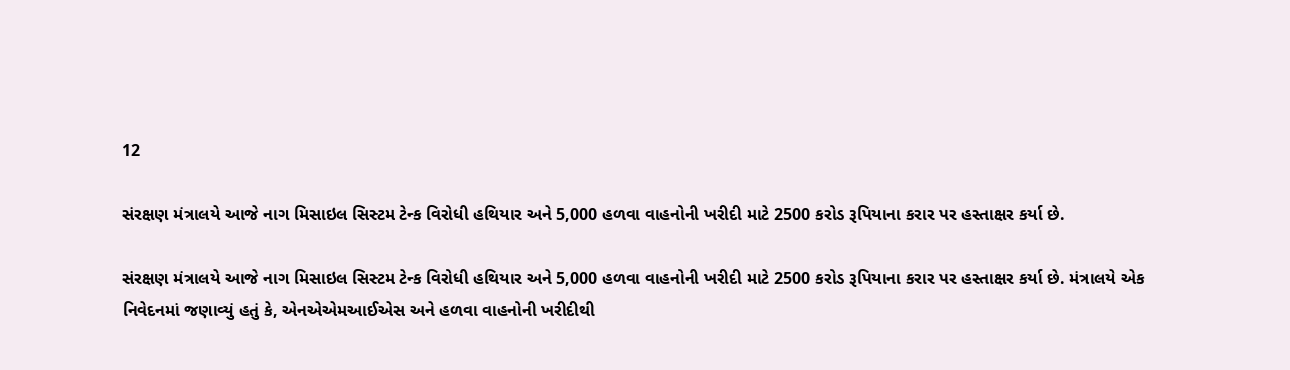12

સંરક્ષણ મંત્રાલયે આજે નાગ મિસાઇલ સિસ્ટમ ટેન્ક વિરોધી હથિયાર અને 5,000 હળવા વાહનોની ખરીદી માટે 2500 કરોડ રૂપિયાના કરાર પર હસ્તાક્ષર કર્યા છે.

સંરક્ષણ મંત્રાલયે આજે નાગ મિસાઇલ સિસ્ટમ ટેન્ક વિરોધી હથિયાર અને 5,000 હળવા વાહનોની ખરીદી માટે 2500 કરોડ રૂપિયાના કરાર પર હસ્તાક્ષર કર્યા છે. મંત્રાલયે એક નિવેદનમાં જણાવ્યું હતું કે, એનએએમઆઈએસ અને હળવા વાહનોની ખરીદીથી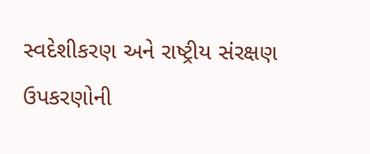સ્વદેશીકરણ અને રાષ્ટ્રીય સંરક્ષણ ઉપકરણોની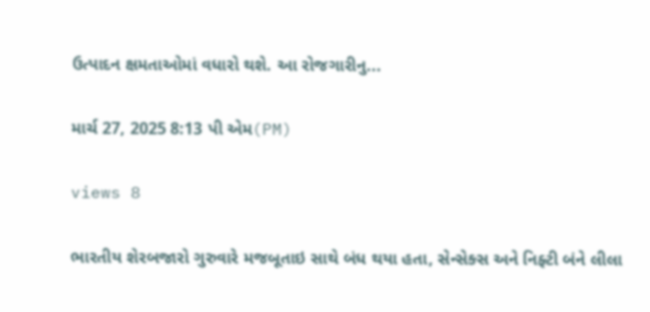ઉત્પાદન ક્ષમતાઓમાં વધારો થશે. આ રોજગારીનુ...

માર્ચ 27, 2025 8:13 પી એમ(PM)

views 8

ભારતીય શેરબજારો ગુરુવારે મજબૂતાઇ સાથે બંધ થયા હતા, સેન્સેક્સ અને નિફ્ટી બંને લીલા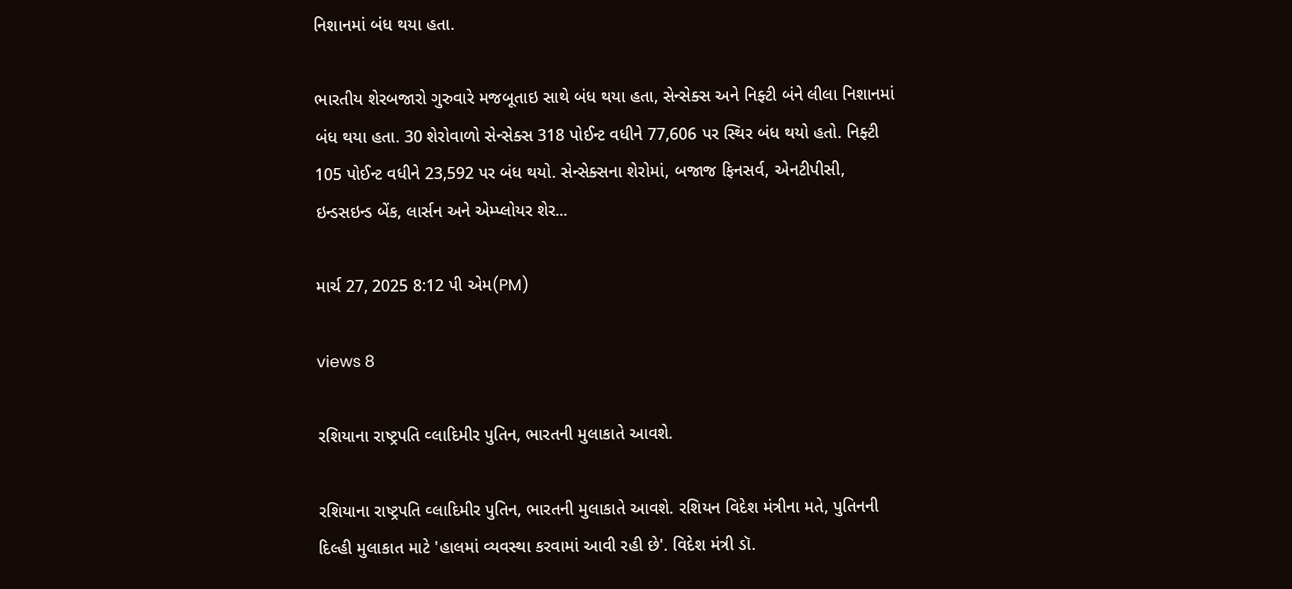નિશાનમાં બંધ થયા હતા.

ભારતીય શેરબજારો ગુરુવારે મજબૂતાઇ સાથે બંધ થયા હતા, સેન્સેક્સ અને નિફ્ટી બંને લીલા નિશાનમાં બંધ થયા હતા. 30 શેરોવાળો સેન્સેક્સ 318 પોઈન્ટ વધીને 77,606 પર સ્થિર બંધ થયો હતો. નિફ્ટી 105 પોઈન્ટ વધીને 23,592 પર બંધ થયો. સેન્સેક્સના શેરોમાં, બજાજ ફિનસર્વ, એનટીપીસી, ઇન્ડસઇન્ડ બેંક, લાર્સન અને એમ્પ્લોયર શેર...

માર્ચ 27, 2025 8:12 પી એમ(PM)

views 8

રશિયાના રાષ્ટ્રપતિ વ્લાદિમીર પુતિન, ભારતની મુલાકાતે આવશે.

રશિયાના રાષ્ટ્રપતિ વ્લાદિમીર પુતિન, ભારતની મુલાકાતે આવશે. રશિયન વિદેશ મંત્રીના મતે, પુતિનની દિલ્હી મુલાકાત માટે 'હાલમાં વ્યવસ્થા કરવામાં આવી રહી છે'. વિદેશ મંત્રી ડૉ.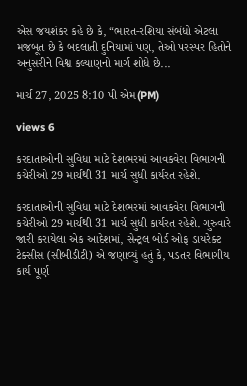એસ જયશંકર કહે છે કે, “ભારત-રશિયા સંબંધો એટલા મજબૂત છે કે બદલાતી દુનિયામાં પણ, તેઓ પરસ્પર હિતોને અનુસરીને વિશ્વ કલ્યાણનો માર્ગ શોધે છે...

માર્ચ 27, 2025 8:10 પી એમ(PM)

views 6

કરદાતાઓની સુવિધા માટે દેશભરમાં આવકવેરા વિભાગની કચેરીઓ 29 માર્ચથી 31 માર્ચ સુધી કાર્યરત રહેશે.

કરદાતાઓની સુવિધા માટે દેશભરમાં આવકવેરા વિભાગની કચેરીઓ 29 માર્ચથી 31 માર્ચ સુધી કાર્યરત રહેશે. ગુરુવારે જારી કરાયેલા એક આદેશમાં, સેન્ટ્રલ બોર્ડ ઓફ ડાયરેક્ટ ટેક્સીસ (સીબીડીટી) એ જણાવ્યું હતું કે, પડતર વિભાગીય કાર્ય પૂર્ણ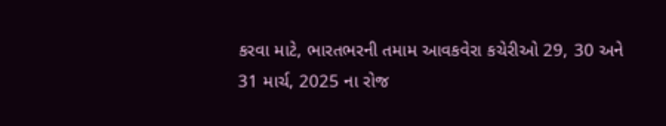કરવા માટે, ભારતભરની તમામ આવકવેરા કચેરીઓ 29, 30 અને 31 માર્ચ, 2025 ના રોજ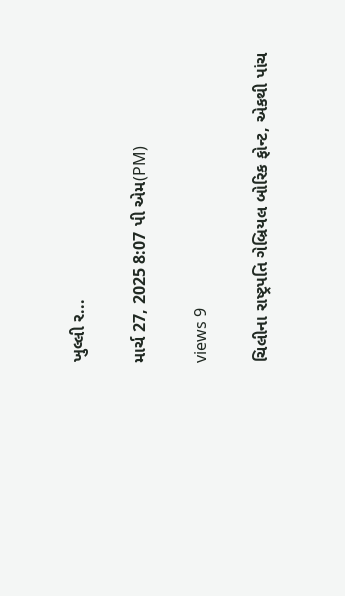ખુલ્લી ર...

માર્ચ 27, 2025 8:07 પી એમ(PM)

views 9

ચિલીના રાષ્ટ્રપતિ ગેબ્રિયલ બોરિક ફોન્ટ, એકથી પાંચ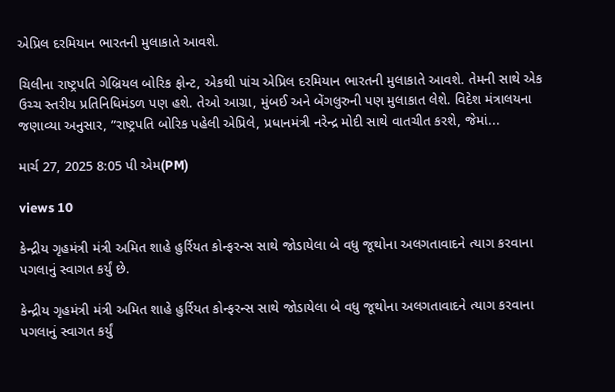એપ્રિલ દરમિયાન ભારતની મુલાકાતે આવશે.

ચિલીના રાષ્ટ્રપતિ ગેબ્રિયલ બોરિક ફોન્ટ, એકથી પાંચ એપ્રિલ દરમિયાન ભારતની મુલાકાતે આવશે. તેમની સાથે એક ઉચ્ચ સ્તરીય પ્રતિનિધિમંડળ પણ હશે. તેઓ આગ્રા, મુંબઈ અને બેંગલુરુની પણ મુલાકાત લેશે. વિદેશ મંત્રાલયના જણાવ્યા અનુસાર, ”રાષ્ટ્રપતિ બોરિક પહેલી એપ્રિલે, પ્રધાનમંત્રી નરેન્દ્ર મોદી સાથે વાતચીત કરશે, જેમાં...

માર્ચ 27, 2025 8:05 પી એમ(PM)

views 10

કેન્દ્રીય ગૃહમંત્રી મંત્રી અમિત શાહે હુર્રિયત કોન્ફરન્સ સાથે જોડાયેલા બે વધુ જૂથોના અલગતાવાદને ત્યાગ કરવાના પગલાનું સ્વાગત કર્યું છે.

કેન્દ્રીય ગૃહમંત્રી મંત્રી અમિત શાહે હુર્રિયત કોન્ફરન્સ સાથે જોડાયેલા બે વધુ જૂથોના અલગતાવાદને ત્યાગ કરવાના પગલાનું સ્વાગત કર્યું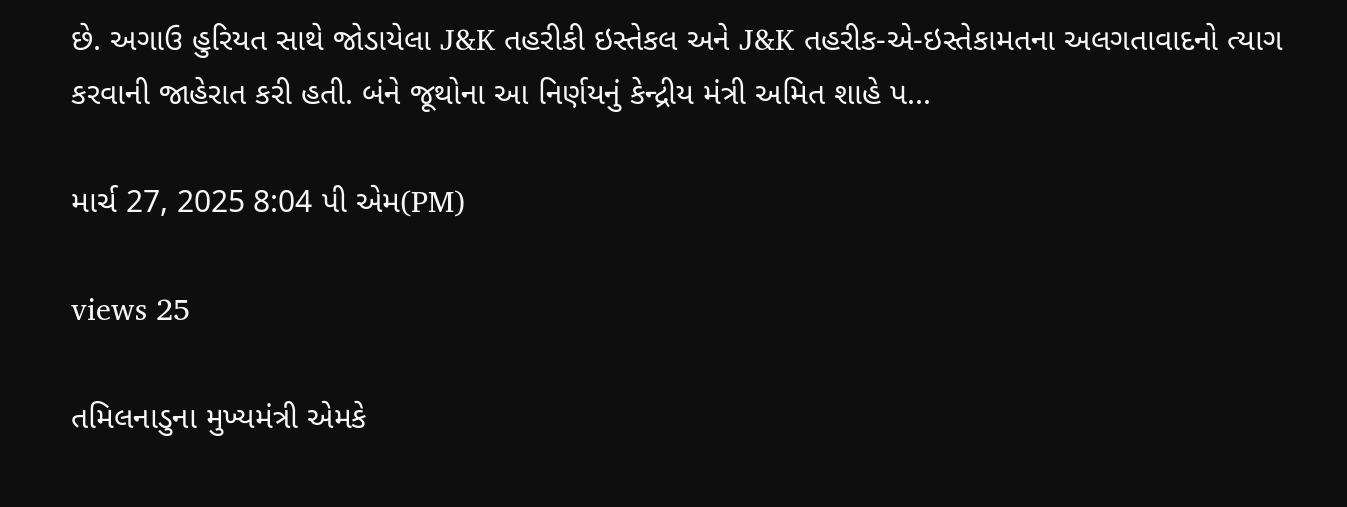છે. અગાઉ હુરિયત સાથે જોડાયેલા J&K તહરીકી ઇસ્તેકલ અને J&K તહરીક-એ-ઇસ્તેકામતના અલગતાવાદનો ત્યાગ કરવાની જાહેરાત કરી હતી. બંને જૂથોના આ નિર્ણયનું કેન્દ્રીય મંત્રી અમિત શાહે પ...

માર્ચ 27, 2025 8:04 પી એમ(PM)

views 25

તમિલનાડુના મુખ્યમંત્રી એમકે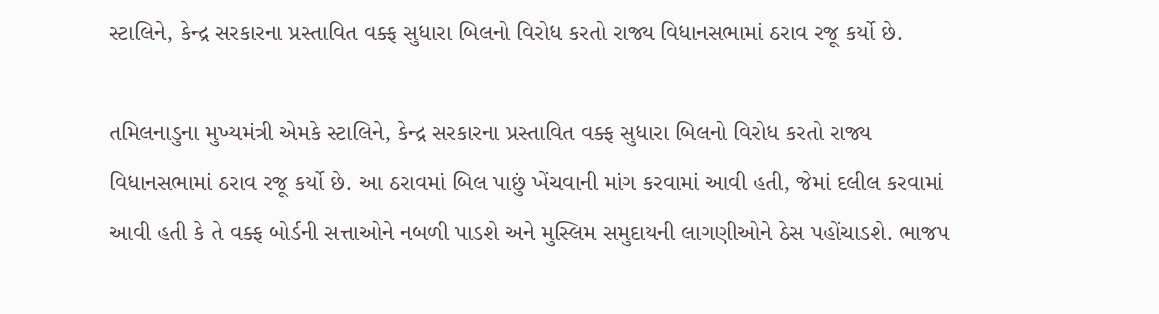સ્ટાલિને, કેન્દ્ર સરકારના પ્રસ્તાવિત વક્ફ સુધારા બિલનો વિરોધ કરતો રાજ્ય વિધાનસભામાં ઠરાવ રજૂ કર્યો છે.

તમિલનાડુના મુખ્યમંત્રી એમકે સ્ટાલિને, કેન્દ્ર સરકારના પ્રસ્તાવિત વક્ફ સુધારા બિલનો વિરોધ કરતો રાજ્ય વિધાનસભામાં ઠરાવ રજૂ કર્યો છે. આ ઠરાવમાં બિલ પાછું ખેંચવાની માંગ કરવામાં આવી હતી, જેમાં દલીલ કરવામાં આવી હતી કે તે વક્ફ બોર્ડની સત્તાઓને નબળી પાડશે અને મુસ્લિમ સમુદાયની લાગણીઓને ઠેસ પહોંચાડશે. ભાજપ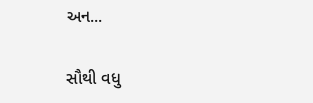અન...

સૌથી વધુ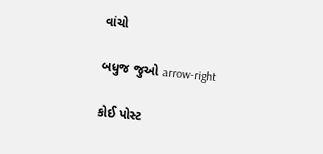વાંચો

બધુજ જુઓ arrow-right

કોઈ પોસ્ટ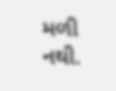મળી નથી.